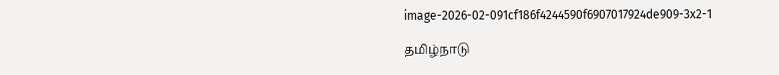image-2026-02-091cf186f4244590f6907017924de909-3x2-1

தமிழ்நாடு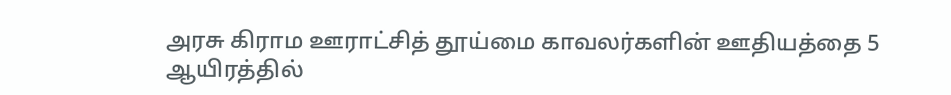அரசு கிராம ஊராட்சித் தூய்மை காவலர்களின் ஊதியத்தை 5 ஆயிரத்தில்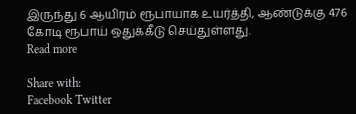இருந்து 6 ஆயிரம் ரூபாயாக உயர்த்தி, ஆண்டுக்கு 476 கோடி ரூபாய் ஒதுக்கீடு செய்துள்ளது.
Read more

Share with:
Facebook Twitter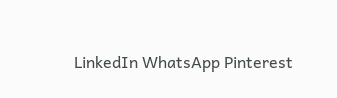LinkedIn WhatsApp Pinterest